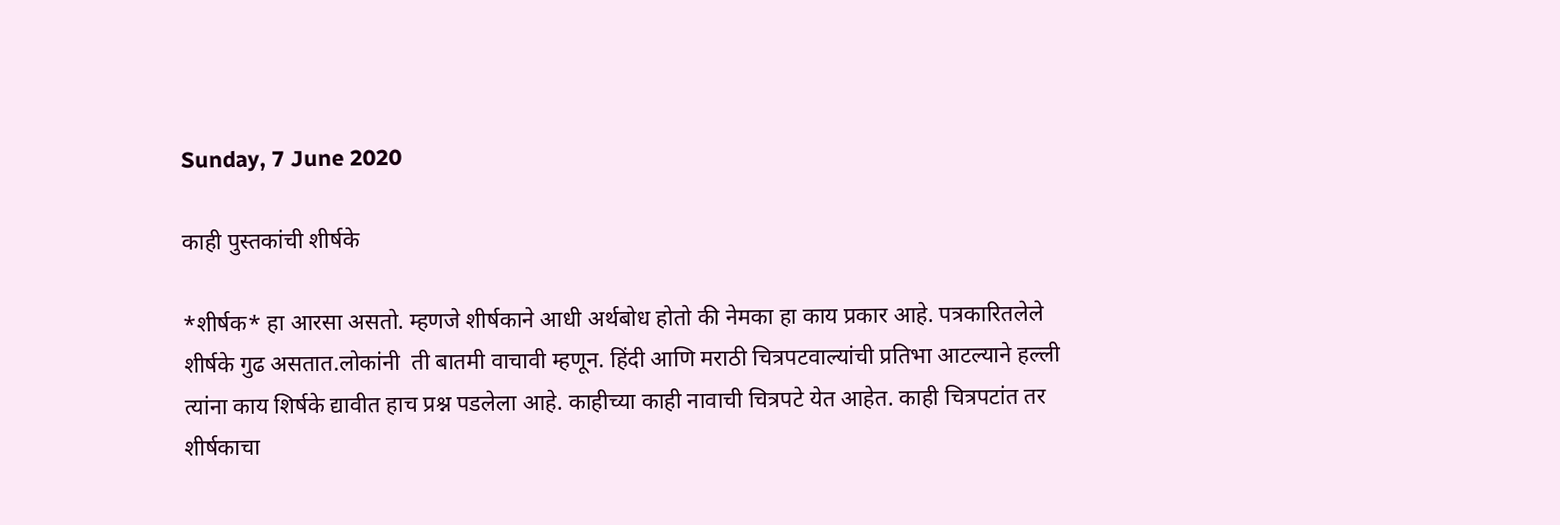Sunday, 7 June 2020

काही पुस्तकांची शीर्षके

*शीर्षक* हा आरसा असतो. म्हणजे शीर्षकाने आधी अर्थबोध होतो की नेमका हा काय प्रकार आहे. पत्रकारितलेले शीर्षके गुढ असतात.लोकांनी  ती बातमी वाचावी म्हणून. हिंदी आणि मराठी चित्रपटवाल्यांची प्रतिभा आटल्याने हल्ली त्यांना काय शिर्षके द्यावीत हाच प्रश्न पडलेला आहे. काहीच्या काही नावाची चित्रपटे येत आहेत. काही चित्रपटांत तर शीर्षकाचा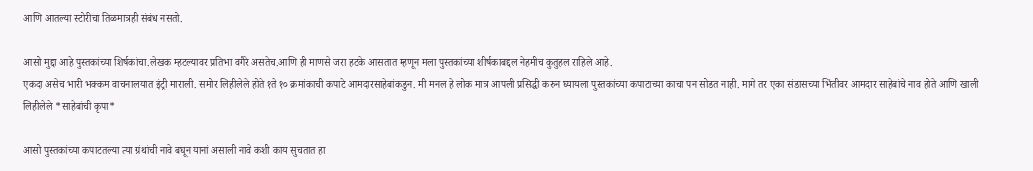आणि आतल्या स्टोरीचा तिळमात्रही संबंध नसतो.

आसो मुद्दा आहे पुस्तकांच्या शिर्षकांचा.लेखक म्हटल्यावर प्रतिभा वगैरे असतेच.आणि ही माणसे जरा हटके आसतात म्हणून मला पुस्तकांच्या शीर्षकाबद्दल नेहमीच कुतुहल राहिले आहे.
एकदा असेच भारी भक्कम वाचनालयात इंट्री माराली. समोर लिहीलेले होते १ते १० क्रमांकाची कपाटे आमदारसाहेबांकडुन. मी मनल हे लोक मात्र आपली प्रसिद्धी करुन घ्यायला पुस्तकांच्या कपाटाच्या काचा पन सोडत नाही. मागे तर एका संडासच्या भिंतीवर आमदार साहेबांचे नाव होते आणि खाली लिहीलेले *साहेबांची कृपा*

आसो पुस्तकांच्या कपाटतल्या त्या ग्रंथांची नावे बघून यानां असाली नावे कशी काय सुचतात हा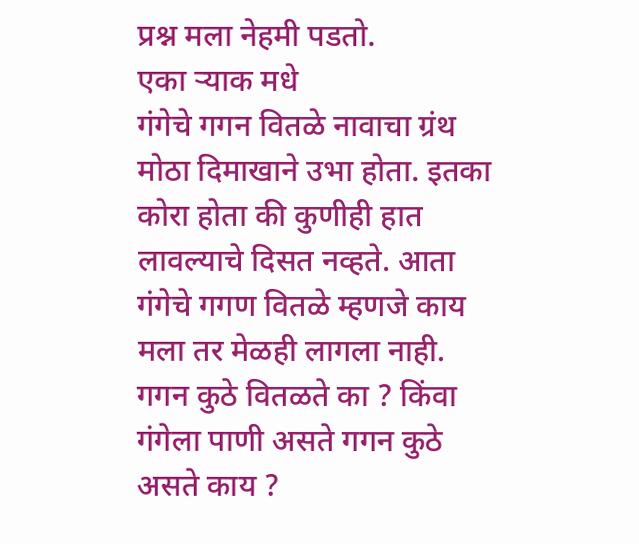प्रश्न मला नेहमी पडतो.
एका ऱ्याक मधे
गंगेचे गगन वितळे नावाचा ग्रंथ मोठा दिमाखाने उभा होता. इतका कोरा होता की कुणीही हात लावल्याचे दिसत नव्हते. आता गंगेचे गगण वितळे म्हणजे काय मला तर मेळही लागला नाही. गगन कुठे वितळते का ? किंवा गंगेला पाणी असते गगन कुठे असते काय ?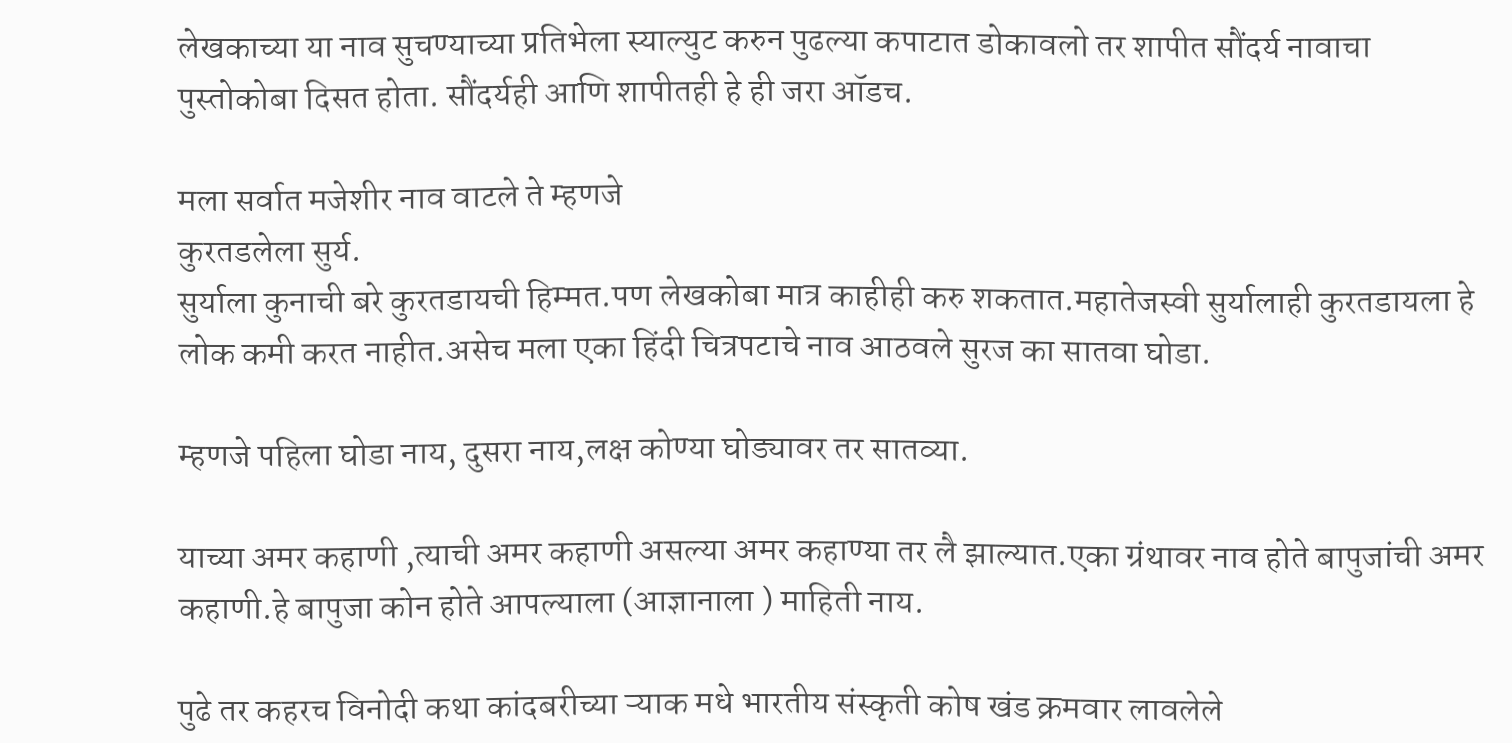लेखकाच्या या नाव सुचण्याच्या प्रतिभेला स्याल्युट करुन पुढल्या कपाटात डोकावलो तर शापीत सौंदर्य नावाचा पुस्तोकोबा दिसत होता. सौंदर्यही आणि शापीतही हे ही जरा ऑडच.

मला सर्वात मजेशीर नाव वाटले ते म्हणजे
कुरतडलेला सुर्य.
सुर्याला कुनाची बरे कुरतडायची हिम्मत.पण लेखकोबा मात्र काहीही करु शकतात.महातेजस्वी सुर्यालाही कुरतडायला हे लोक कमी करत नाहीत.असेच मला एका हिंदी चित्रपटाचे नाव आठवले सुरज का सातवा घोडा.

म्हणजे पहिला घोडा नाय, दुसरा नाय,लक्ष कोण्या घोड्यावर तर सातव्या.

याच्या अमर कहाणी ,त्याची अमर कहाणी असल्या अमर कहाण्या तर लै झाल्यात.एका ग्रंथावर नाव होते बापुजांची अमर कहाणी.हे बापुजा कोन होते आपल्याला (आज्ञानाला ) माहिती नाय.

पुढे तर कहरच विनोदी कथा कांदबरीच्या ऱ्याक मधे भारतीय संस्कृती कोष खंड क्रमवार लावलेले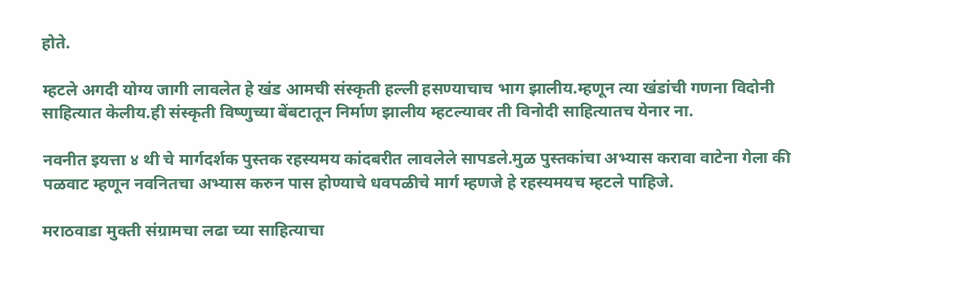होते.

म्हटले अगदी योग्य जागी लावलेत हे खंड आमची संस्कृती हल्ली हसण्याचाच भाग झालीय.म्हणून त्या खंडांची गणना विदोनी साहित्यात केलीय.ही संस्कृती विष्णुच्या बेंबटातून निर्माण झालीय म्हटल्यावर ती विनोदी साहित्यातच येनार ना.

नवनीत इयत्ता ४ थी चे मार्गदर्शक पुस्तक रहस्यमय कांदबरीत लावलेले सापडले.मुळ पुस्तकांचा अभ्यास करावा वाटेना गेला की पळवाट म्हणून नवनितचा अभ्यास करुन पास होण्याचे धवपळीचे मार्ग म्हणजे हे रहस्यमयच म्हटले पाहिजे.

मराठवाडा मुक्ती संग्रामचा लढा च्या साहित्याचा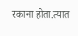रकाना होता.त्यात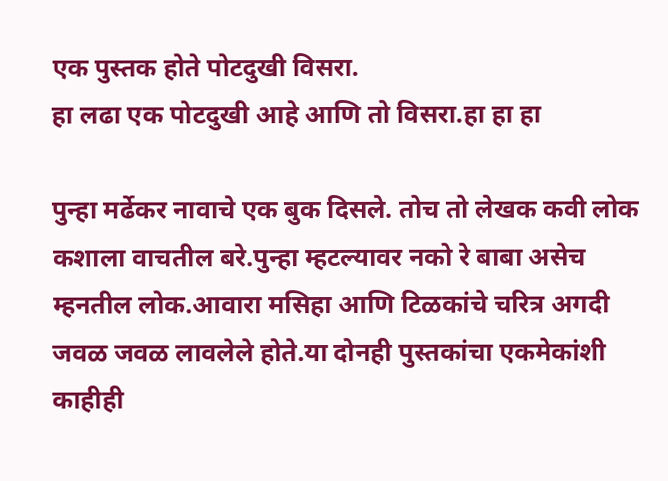एक पुस्तक होते पोटदुखी विसरा.
हा लढा एक पोटदुखी आहे आणि तो विसरा.हा हा हा

पुन्हा मर्ढेकर नावाचे एक बुक दिसले. तोच तो लेखक कवी लोक कशाला वाचतील बरे.पुन्हा म्हटल्यावर नको रे बाबा असेच म्हनतील लोक.आवारा मसिहा आणि टिळकांचे चरित्र अगदी जवळ जवळ लावलेले होते.या दोनही पुस्तकांचा एकमेकांशी काहीही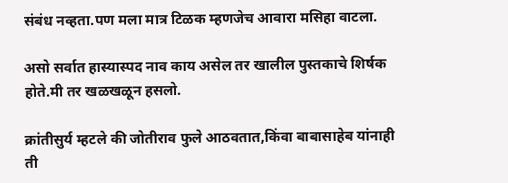संबंध नव्हता.पण मला मात्र टिळक म्हणजेच आवारा मसिहा वाटला.

असो सर्वात हास्यास्पद नाव काय असेल तर खालील पुस्तकाचे शिर्षक होते.मी तर खळखळून हसलो.

क्रांतीसुर्य म्हटले की जोतीराव फुले आठवतात,किंवा बाबासाहेब यांनाही ती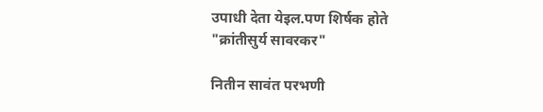उपाधी देता येइल.पण शिर्षक होते
"क्रांतीसुर्य सावरकर"

नितीन सावंत परभणी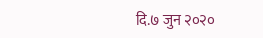दि.७ जुन २०२०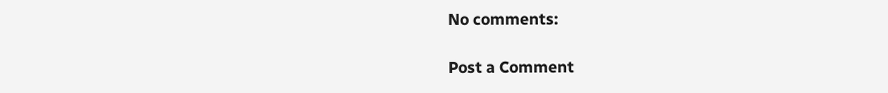No comments:

Post a Comment